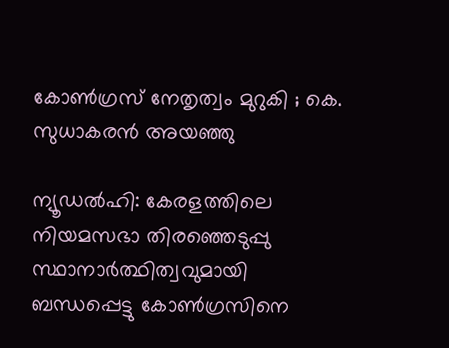കോൺഗ്രസ് നേതൃത്വം മുറുകി ; കെ. സുധാകരൻ അയഞ്ഞു

ന്യൂഡൽഹി: കേരളത്തിലെ നിയമസഭാ തിരഞ്ഞെടുപ്പു സ്ഥാനാർത്ഥിത്വവുമായി ബന്ധപ്പെട്ടു കോൺഗ്രസിനെ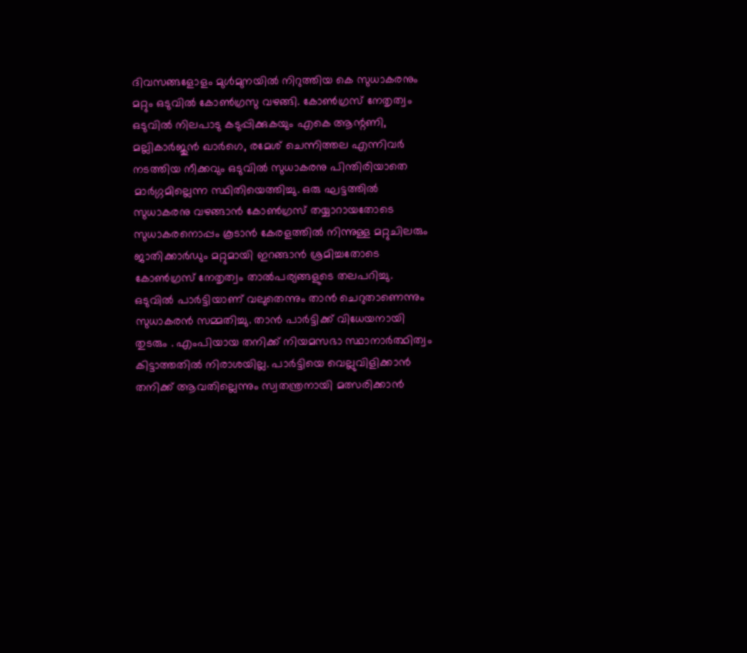ദിവസങ്ങളോളം മുൾമുനയിൽ നിറുത്തിയ കെ സുധാകരനും മറ്റും ഒടുവിൽ കോൺഗ്രസു വഴങ്ങി. കോൺഗ്രസ് നേതൃത്വം ഒടുവിൽ നിലപാടു കടുപ്പിക്കുകയും എകെ ആന്റണി, മല്ലികാർജുൻ ഖാർഗെ, രമേശ് ചെന്നിത്തല എന്നിവർ നടത്തിയ നീക്കവും ഒടുവിൽ സുധാകരനു പിന്തിരിയാതെ മാർഗ്ഗമില്ലെന്ന സ്ഥിതിയെത്തിച്ചു. ഒരു ഘട്ടത്തിൽ സുധാകരനു വഴങ്ങാൻ കോൺഗ്രസ് തയ്യാറായതോടെ സുധാകരനൊപ്പം കൂടാൻ കേരളത്തിൽ നിന്നുള്ള മറ്റുചിലരും ജാതിക്കാർഡും മറ്റുമായി ഇറങ്ങാൻ ശ്രമിച്ചതോടെ കോൺഗ്രസ് നേതൃത്വം താൽപര്യങ്ങളുടെ തലപറിച്ചു. ഒടുവിൽ പാർട്ടിയാണ് വലുതെന്നും താൻ ചെറുതാണെന്നും സുധാകരൻ സമ്മതിച്ചു. താൻ പാർട്ടിക്ക് വിധേയനായി തുടരും . എംപിയായ തനിക്ക് നിയമസഭാ സ്ഥാനാർത്ഥിത്വം കിട്ടാത്തതിൽ നിരാശയില്ല. പാർട്ടിയെ വെല്ലുവിളിക്കാൻ തനിക്ക് ആവതില്ലെന്നും സ്വതന്ത്രനായി മത്സരിക്കാൻ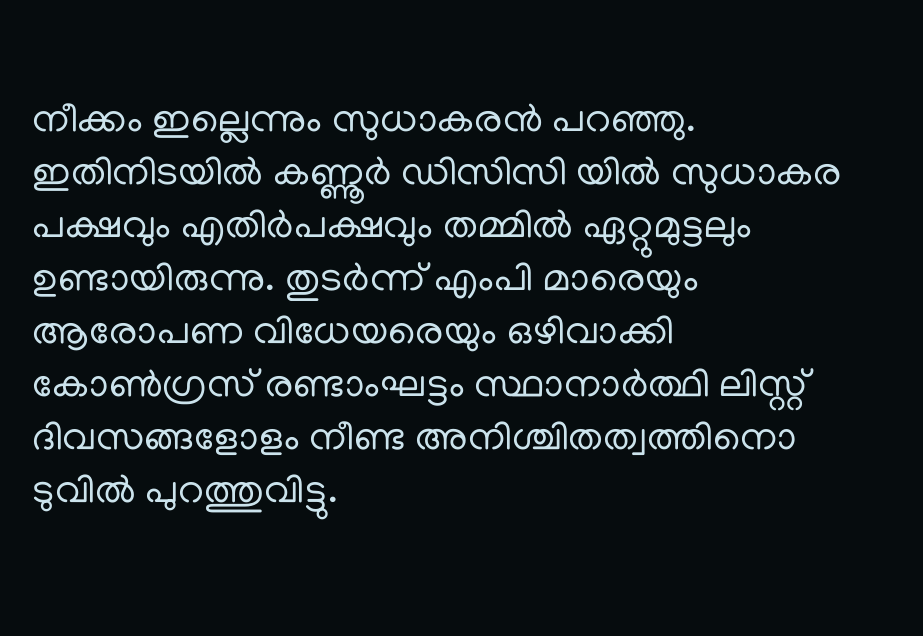നീക്കം ഇല്ലെന്നും സുധാകരൻ പറഞ്ഞു. ഇതിനിടയിൽ കണ്ണൂർ ഡിസിസി യിൽ സുധാകര പക്ഷവും എതിർപക്ഷവും തമ്മിൽ ഏറ്റുമുട്ടലും ഉണ്ടായിരുന്നു. തുടർന്ന് എംപി മാരെയും ആരോപണ വിധേയരെയും ഒഴിവാക്കി കോൺഗ്രസ് രണ്ടാംഘട്ടം സ്ഥാനാർത്ഥി ലിസ്റ്റ് ദിവസങ്ങളോളം നീണ്ട അനിശ്ചിതത്വത്തിനൊ ടുവിൽ പുറത്തുവിട്ടു.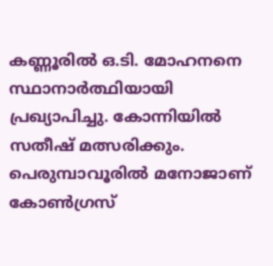കണ്ണൂരിൽ ഒ.ടി. മോഹനനെ സ്ഥാനാർത്ഥിയായി പ്രഖ്യാപിച്ചു. കോന്നിയിൽ സതീഷ് മത്സരിക്കും. പെരുമ്പാവൂരിൽ മനോജാണ് കോൺഗ്രസ്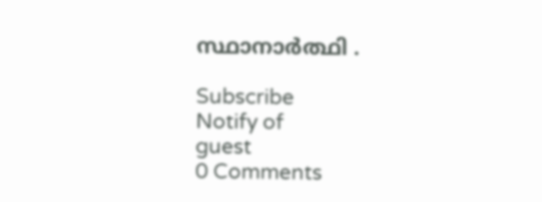സ്ഥാനാർത്ഥി .

Subscribe
Notify of
guest
0 Comments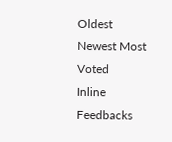Oldest
Newest Most Voted
Inline Feedbacks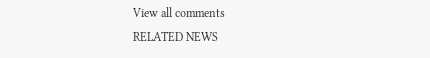View all comments
RELATED NEWS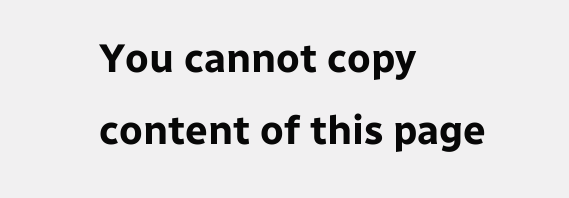You cannot copy content of this page